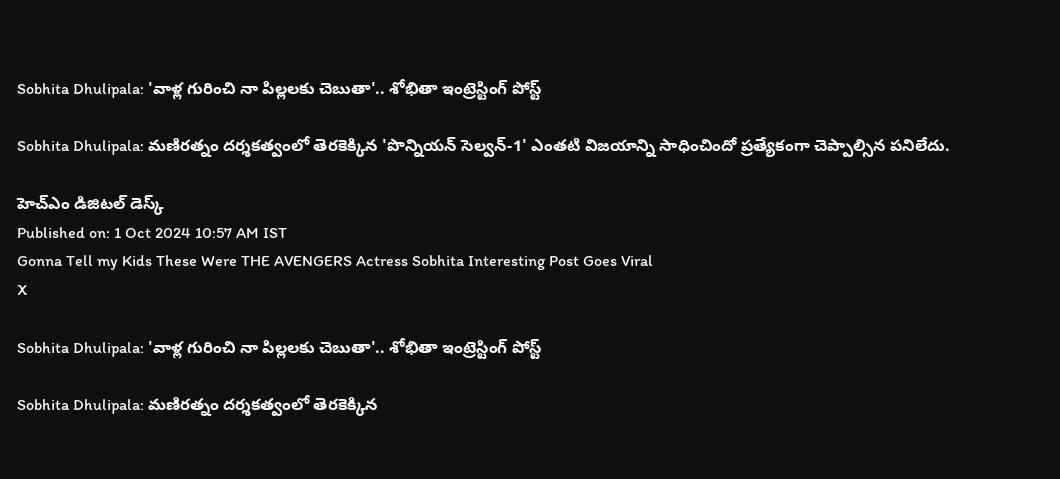Sobhita Dhulipala: 'వాళ్ల గురించి నా పిల్లలకు చెబుతా'.. శోభితా ఇంట్రెస్టింగ్ పోస్ట్‌

Sobhita Dhulipala: మణిరత్నం దర్శకత్వంలో తెరకెక్కిన 'పొన్నియన్‌ సెల్వన్‌-1' ఎంతటి విజయాన్ని సాధించిందో ప్రత్యేకంగా చెప్పాల్సిన పనిలేదు.

హెచ్ఎం డిజిటల్ డెస్క్
Published on: 1 Oct 2024 10:57 AM IST
Gonna Tell my Kids These Were THE AVENGERS Actress Sobhita Interesting Post Goes Viral
X

Sobhita Dhulipala: 'వాళ్ల గురించి నా పిల్లలకు చెబుతా'.. శోభితా ఇంట్రెస్టింగ్ పోస్ట్‌

Sobhita Dhulipala: మణిరత్నం దర్శకత్వంలో తెరకెక్కిన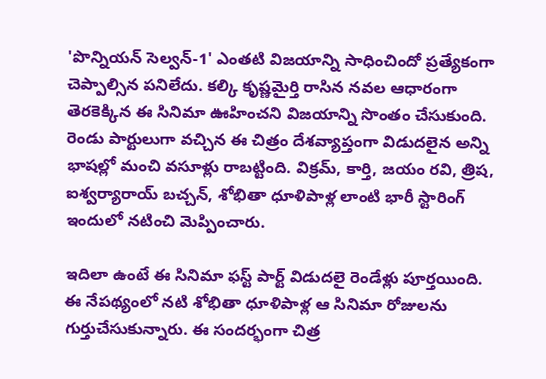'పొన్నియన్‌ సెల్వన్‌-1' ఎంతటి విజయాన్ని సాధించిందో ప్రత్యేకంగా చెప్పాల్సిన పనిలేదు. కల్కి కృష్ణమైర్తి రాసిన నవల ఆధారంగా తెరకెక్కిన ఈ సినిమా ఊహించని విజయాన్ని సొంతం చేసుకుంది. రెండు పార్టులుగా వచ్చిన ఈ చిత్రం దేశవ్యాప్తంగా విడుదలైన అన్ని భాషల్లో మంచి వసూళ్లు రాబట్టింది. విక్రమ్‌, కార్తి, జయం రవి, త్రిష, ఐశ్వర్యారాయ్‌ బచ్చన్‌, శోభితా ధూళిపాళ్ల లాంటి భారీ స్టారింగ్ ఇందులో నటించి మెప్పించారు.

ఇదిలా ఉంటే ఈ సినిమా ఫస్ట్‌ పార్ట్ విడుదలై రెండేళ్లు పూర్తయింది. ఈ నేపథ్యంలో నటి శోభితా ధూళిపాళ్ల ఆ సినిమా రోజులను గుర్తుచేసుకున్నారు. ఈ సందర్భంగా చిత్ర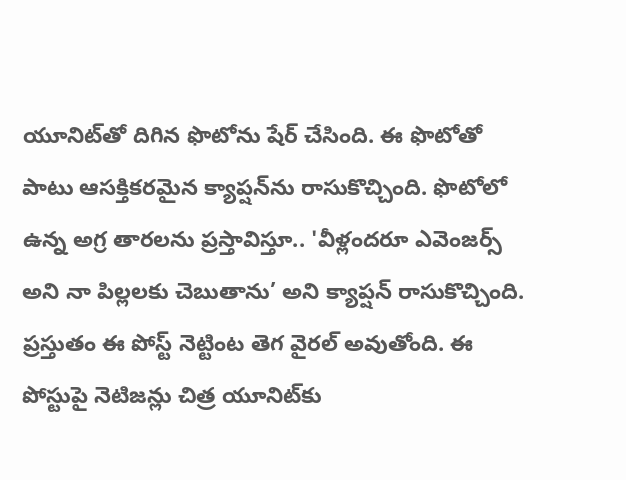యూనిట్‌తో దిగిన ఫొటోను షేర్‌ చేసింది. ఈ ఫొటోతో పాటు ఆసక్తికరమైన క్యాప్షన్‌ను రాసుకొచ్చింది. ఫొటోలో ఉన్న అగ్ర తారలను ప్రస్తావిస్తూ.. 'వీళ్లందరూ ఎవెంజర్స్‌ అని నా పిల్లలకు చెబుతాను’ అని క్యాప్షన్‌ రాసుకొచ్చింది. ప్రస్తుతం ఈ పోస్ట్ నెట్టింట తెగ వైరల్‌ అవుతోంది. ఈ పోస్టుపై నెటిజన్లు చిత్ర యూనిట్‌కు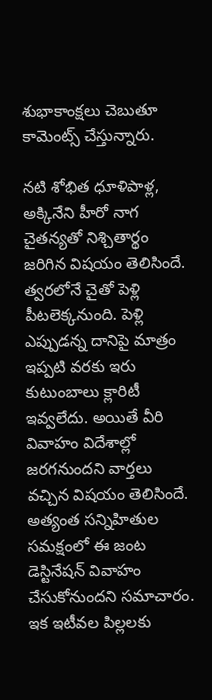శుభాకాంక్షలు చెబుతూ కామెంట్స్‌ చేస్తున్నారు.

నటి శోభిత ధూళిపాళ్ల, అక్కినేని హీరో నాగ చైతన్యతో నిశ్చితార్థం జరిగిన విషయం తెలిసిందే. త్వరలోనే చైతో పెళ్లి పీటలెక్కనుంది. పెళ్లి ఎప్పుడన్న దానిపై మాత్రం ఇప్పటి వరకు ఇరు కుటుంబాలు క్లారిటీ ఇవ్వలేదు. అయితే వీరి వివాహం విదేశాల్లో జరగనుందని వార్తలు వచ్చిన విషయం తెలిసిందే. అత్యంత సన్నిహితుల సమక్షంలో ఈ జంట డెస్టినేషన్‌ వివాహం చేసుకోనుందని సమాచారం. ఇక ఇటీవల పిల్లలకు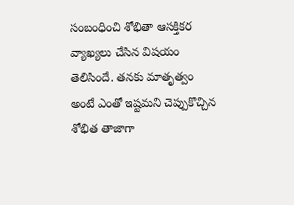సంబంధించి శోభితా ఆసక్తికర వ్యాఖ్యలు చేసిన విషయం తెలిసిందే. తనకు మాతృత్వం అంటే ఎంతో ఇష్టమని చెప్పుకొచ్చిన శోభిత తాజాగా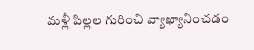మళ్లీ పిల్లల గురించి వ్యాఖ్యానించడం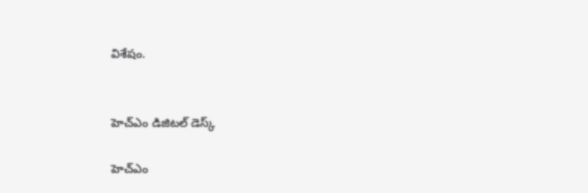విశేషం.


హెచ్ఎం డిజిటల్ డెస్క్

హెచ్ఎం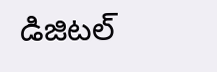డిజిటల్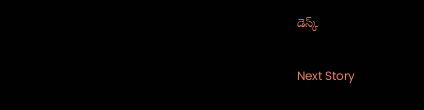డెస్క్

Next Story